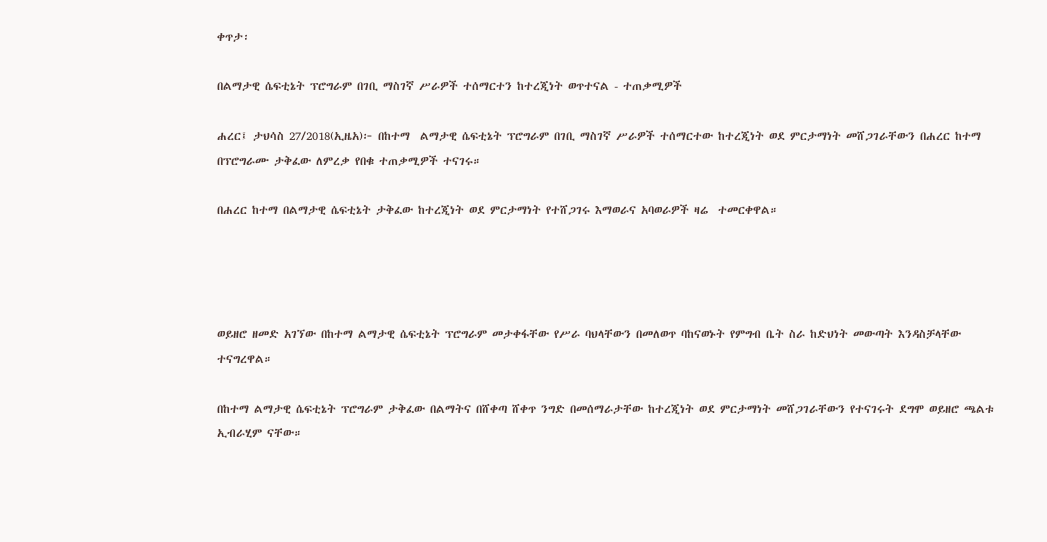ቀጥታ፡

በልማታዊ ሴፍቲኔት ፕሮግራም በገቢ ማስገኛ ሥራዎች ተሰማርተን ከተረጂነት ወጥተናል - ተጠቃሚዎች

ሐረር፤ ታህሳስ 27/2018(ኢዜአ)፦ በከተማ  ልማታዊ ሴፍቲኔት ፕሮግራም በገቢ ማስገኛ ሥራዎች ተሰማርተው ከተረጂነት ወደ ምርታማነት መሸጋገራቸውን በሐረር ከተማ በፕሮግራሙ ታቅፈው ለምረቃ የበቁ ተጠቃሚዎች ተናገሩ።

በሐረር ከተማ በልማታዊ ሴፍቲኔት ታቅፈው ከተረጂነት ወደ ምርታማነት የተሸጋገሩ እማወራና አባወራዎች ዛሬ  ተመርቀዋል።




ወይዘሮ ዘመድ አገኘው በከተማ ልማታዊ ሴፍቲኔት ፕሮግራም መታቀፋቸው የሥራ ባህላቸውን በመለወጥ ባከናወኑት የምግብ ቤት ስራ ከድህነት መውጣት እንዳስቻላቸው ተናግረዋል።

በከተማ ልማታዊ ሴፍቲኔት ፕሮግራም ታቅፈው በልማትና በሸቀጣ ሸቀጥ ንግድ በመሰማራታቸው ከተረጂነት ወደ ምርታማነት መሸጋገራቸውን የተናገሩት ደግሞ ወይዘሮ ጫልቱ ኢብራሂም ናቸው።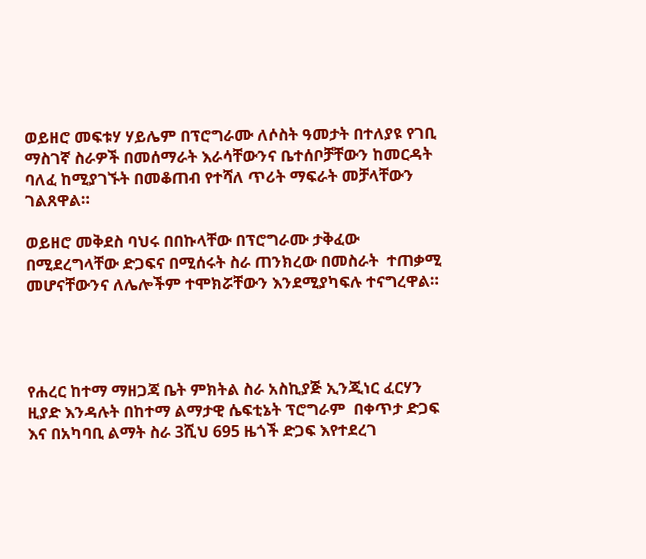ወይዘሮ መፍቱሃ ሃይሌም በፕሮግራሙ ለሶስት ዓመታት በተለያዩ የገቢ ማስገኛ ስራዎች በመሰማራት እራሳቸውንና ቤተሰቦቻቸውን ከመርዳት ባለፈ ከሚያገኙት በመቆጠብ የተሻለ ጥሪት ማፍራት መቻላቸውን ገልጸዋል።

ወይዘሮ መቅደስ ባህሩ በበኩላቸው በፕሮግራሙ ታቅፈው በሚደረግላቸው ድጋፍና በሚሰሩት ስራ ጠንክረው በመስራት  ተጠቃሚ መሆናቸውንና ለሌሎችም ተሞክሯቸውን እንደሚያካፍሉ ተናግረዋል።




የሐረር ከተማ ማዘጋጃ ቤት ምክትል ስራ አስኪያጅ ኢንጂነር ፈርሃን ዚያድ እንዳሉት በከተማ ልማታዊ ሴፍቲኔት ፕሮግራም  በቀጥታ ድጋፍ እና በአካባቢ ልማት ስራ 3ሺህ 695 ዜጎች ድጋፍ እየተደረገ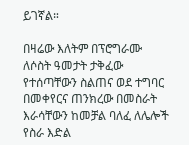ይገኛል።

በዛሬው እለትም በፕሮግራሙ ለሶስት ዓመታት ታቅፈው የተሰጣቸውን ስልጠና ወደ ተግባር በመቀየርና ጠንክረው በመስራት እራሳቸውን ከመቻል ባለፈ ለሌሎች የስራ እድል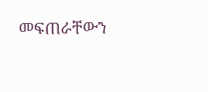መፍጠራቸውን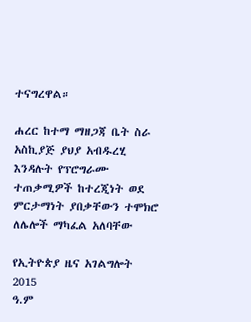ተናግረዋል።

ሐረር ከተማ ማዘጋጃ ቤት ስራ አስኪያጅ ያህያ አብዱረሂ እንዳሉት የፕሮግራሙ ተጠቃሚዎች ከተረጂነት ወደ ምርታማነት ያበቃቸውን ተሞክሮ ለሌሎች ማካፈል አለባቸው

የኢትዮጵያ ዜና አገልግሎት
2015
ዓ.ም